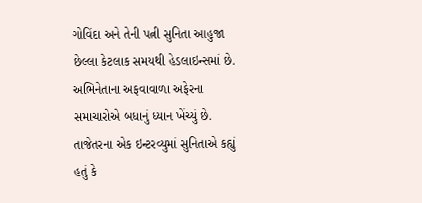ગોવિંદા અને તેની પત્ની સુનિતા આહુજા છેલ્લા કેટલાક સમયથી હેડલાઇન્સમાં છે. અભિનેતાના અફવાવાળા અફેરના સમાચારોએ બધાનું ધ્યાન ખેંચ્યું છે. તાજેતરના એક ઇન્ટરવ્યુમાં સુનિતાએ કહ્યું હતું કે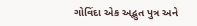ગોવિંદા એક અદ્ભુત પુત્ર અને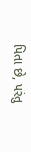પિતા છે, પરંતુ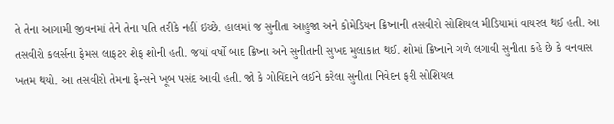તે તેના આગામી જીવનમાં તેને તેના પતિ તરીકે નહીં ઇચ્છે. હાલમાં જ સુનીતા આહુજા અને કોમેડિયન ક્રિષ્નાની તસવીરો સોશિયલ મીડિયામાં વાયરલ થઈ હતી. આ તસવીરો કલર્સના ફેમસ લાફટર શેફ શોની હતી. જયાં વર્ષો બાદ ક્રિષ્ના અને સુનીતાની સુખદ મુલાકાત થઈ. શોમાં ક્રિષ્નાને ગળે લગાવી સુનીતા કહે છે કે વનવાસ ખતમ થયો. આ તસવીરો તેમના ફેન્સને ખૂબ પસંદ આવી હતી. જો કે ગોવિંદાને લઈને કરેલા સુનીતા નિવેદન ફરી સોશિયલ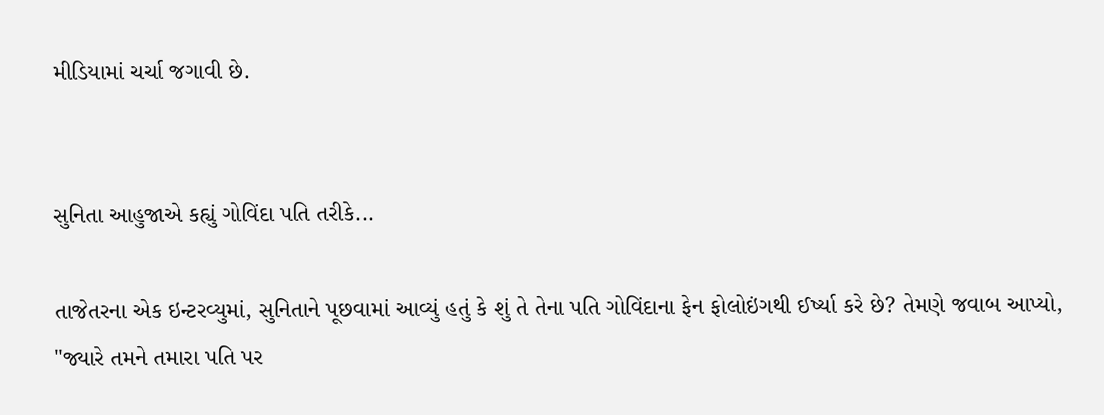મીડિયામાં ચર્ચા જગાવી છે.


સુનિતા આહુજાએ કહ્યું ગોવિંદા પતિ તરીકે...

તાજેતરના એક ઇન્ટરવ્યુમાં, સુનિતાને પૂછવામાં આવ્યું હતું કે શું તે તેના પતિ ગોવિંદાના ફેન ફોલોઇંગથી ઈર્ષ્યા કરે છે? તેમણે જવાબ આપ્યો, "જ્યારે તમને તમારા પતિ પર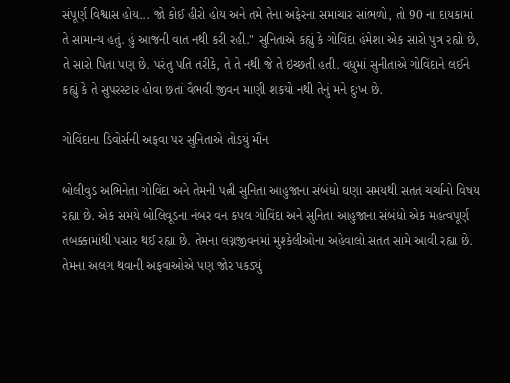સંપૂર્ણ વિશ્વાસ હોય... જો કોઈ હીરો હોય અને તમે તેના અફેરના સમાચાર સાંભળો, તો 90 ના દાયકામાં તે સામાન્ય હતું. હું આજની વાત નથી કરી રહી." સુનિતાએ કહ્યું કે ગોવિંદા હંમેશા એક સારો પુત્ર રહ્યો છે, તે સારો પિતા પણ છે. પરંતુ પતિ તરીકે, તે તે નથી જે તે ઇચ્છતી હતી. વધુમાં સુનીતાએ ગોવિંદાને લઈને કહ્યું કે તે સુપરસ્ટાર હોવા છતાં વૈભવી જીવન માણી શકયો નથી તેનું મને દુઃખ છે.

ગોવિંદાના ડિવોર્સની અફવા પર સુનિતાએ તોડયું મૌન

બોલીવુડ અભિનેતા ગોવિંદા અને તેમની પત્ની સુનિતા આહુજાના સંબંધો ઘણા સમયથી સતત ચર્ચાનો વિષય રહ્યા છે. એક સમયે બોલિવૂડના નંબર વન કપલ ગોવિંદા અને સુનિતા આહુજાના સંબંધો એક મહત્વપૂર્ણ તબક્કામાંથી પસાર થઈ રહ્યા છે. તેમના લગ્નજીવનમાં મુશ્કેલીઓના અહેવાલો સતત સામે આવી રહ્યા છે. તેમના અલગ થવાની અફવાઓએ પણ જોર પકડ્યું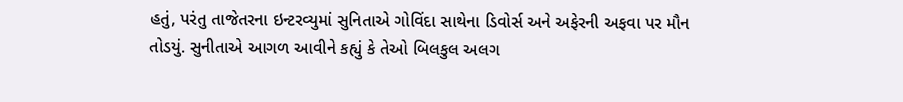હતું, પરંતુ તાજેતરના ઇન્ટરવ્યુમાં સુનિતાએ ગોવિંદા સાથેના ડિવોર્સ અને અફેરની અફવા પર મૌન તોડયું. સુનીતાએ આગળ આવીને કહ્યું કે તેઓ બિલકુલ અલગ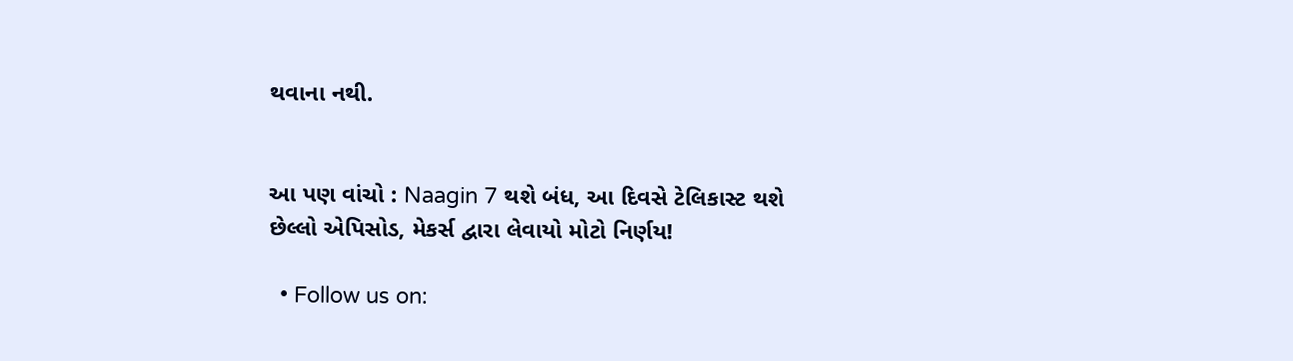થવાના નથી.


આ પણ વાંચો : Naagin 7 થશે બંધ, આ દિવસે ટેલિકાસ્ટ થશે છેલ્લો એપિસોડ, મેકર્સ દ્વારા લેવાયો મોટો નિર્ણય!

  • Follow us on: